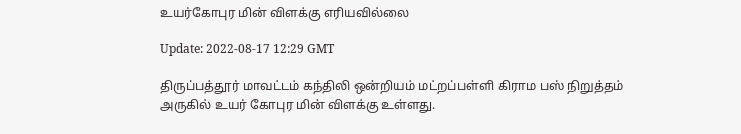உயர்கோபுர மின் விளக்கு எரியவில்லை

Update: 2022-08-17 12:29 GMT

திருப்பத்தூர் மாவட்டம் கந்திலி ஒன்றியம் மட்றப்பள்ளி கிராம பஸ் நிறுத்தம் அருகில் உயர் கோபுர மின் விளக்கு உள்ளது.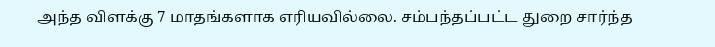அந்த விளக்கு 7 மாதங்களாக எரியவில்லை. சம்பந்தப்பட்ட துறை சார்ந்த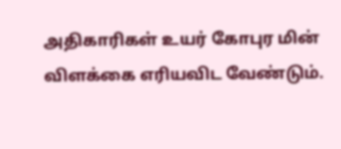அதிகாரிகள் உயர் கோபுர மின் விளக்கை எரியவிட வேண்டும்.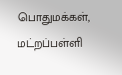பொதுமக்கள், மட்றப்பள்ளி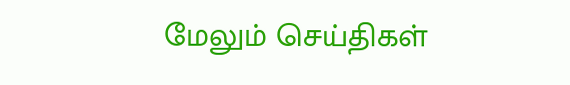மேலும் செய்திகள்